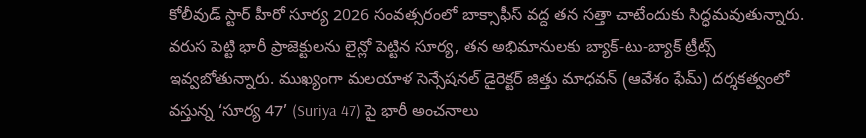కోలీవుడ్ స్టార్ హీరో సూర్య 2026 సంవత్సరంలో బాక్సాఫీస్ వద్ద తన సత్తా చాటేందుకు సిద్ధమవుతున్నారు. వరుస పెట్టి భారీ ప్రాజెక్టులను లైన్లో పెట్టిన సూర్య, తన అభిమానులకు బ్యాక్-టు-బ్యాక్ ట్రీట్స్ ఇవ్వబోతున్నారు. ముఖ్యంగా మలయాళ సెన్సేషనల్ డైరెక్టర్ జిత్తు మాధవన్ (ఆవేశం ఫేమ్) దర్శకత్వంలో వస్తున్న ‘సూర్య 47’ (Suriya 47) పై భారీ అంచనాలు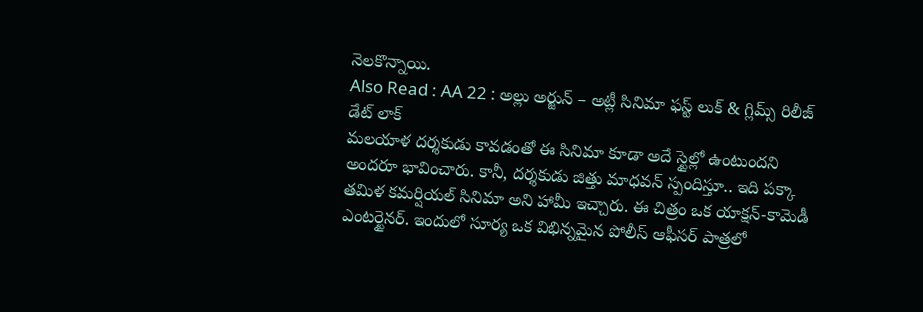నెలకొన్నాయి.
Also Read : AA 22 : అల్లు అర్జున్ – అట్లీ సినిమా ఫస్ట్ లుక్ & గ్లిమ్స్ రిలీజ్ డేట్ లాక్
మలయాళ దర్శకుడు కావడంతో ఈ సినిమా కూడా అదే స్టైల్లో ఉంటుందని అందరూ భావించారు. కానీ, దర్శకుడు జిత్తు మాధవన్ స్పందిస్తూ.. ఇది పక్కా తమిళ కమర్షియల్ సినిమా అని హామీ ఇచ్చారు. ఈ చిత్రం ఒక యాక్షన్-కామెడీ ఎంటర్టైనర్. ఇందులో సూర్య ఒక విభిన్నమైన పోలీస్ ఆఫీసర్ పాత్రలో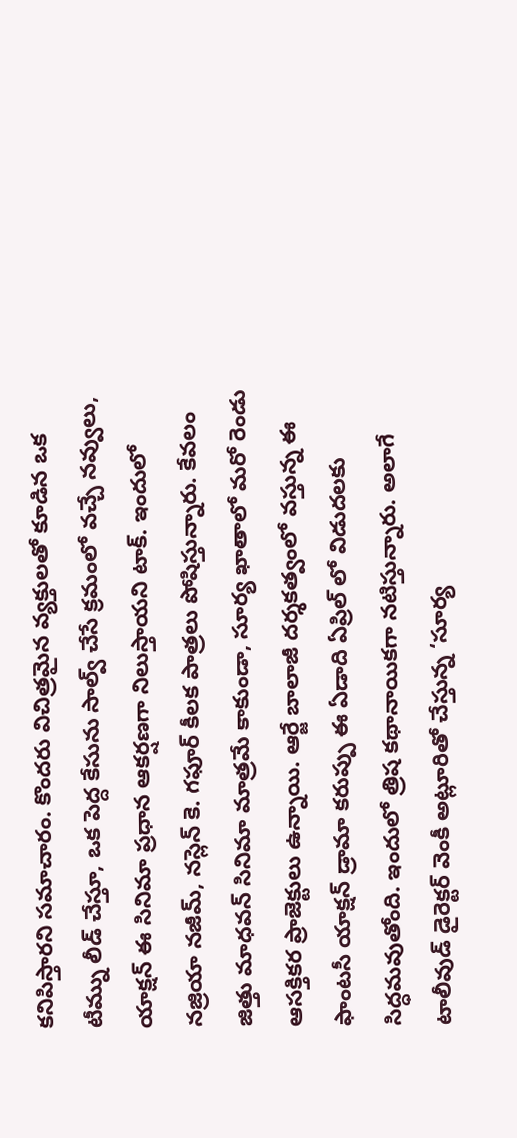కనిపిస్తారని సమాచారం. కొందరు విచిత్రమైన వ్యక్తులతో కూడిన ఒక టీమ్ను లీడ్ చేస్తూ, ఒక పెద్ద కేసును సాల్వ్ చేసే క్రమంలో వచ్చే నవ్వులు, యాక్షన్ ఈ సినిమా ప్రధాన ఆకర్షణగా నిలుస్తాయని టాక్. ఇందులో నజ్రియా నజీమ్, నస్లెన్ కె. గఫూర్ కీలక పాత్రలు పోషిస్తున్నారు. కేవలం జిత్తు మాధవన్ సినిమా మాత్రమే కాకుండా, సూర్య ఖాతాలో మరో రెండు ఆసక్తికర ప్రాజెక్టులు ఉన్నాయి. ఆర్జే బాలాజీ దర్శకత్వంలో వస్తున్న ఈ ఫాంటసీ యాక్షన్ డ్రామా కరుప్పు ఈ ఏడాది ఏప్రిల్ లో విడుదలకు సిద్ధమవుతోంది. ఇందులో త్రిష కథానాయికగా నటిస్తున్నారు. అలాగే టాలీవుడ్ డైరెక్టర్ వెంకీ అట్లూరితో చేస్తున్న ‘సూర్య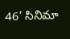46’ సినిమా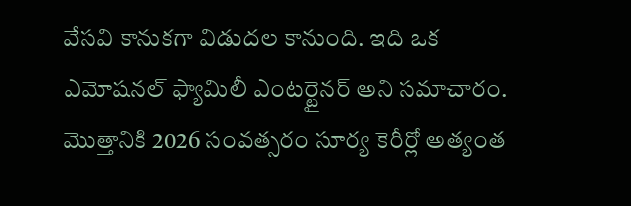వేసవి కానుకగా విడుదల కానుంది. ఇది ఒక ఎమోషనల్ ఫ్యామిలీ ఎంటర్టైనర్ అని సమాచారం. మొత్తానికి 2026 సంవత్సరం సూర్య కెరీర్లో అత్యంత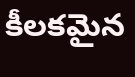కీలకమైన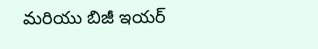మరియు బిజీ ఇయర్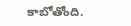కాబోతోంది.